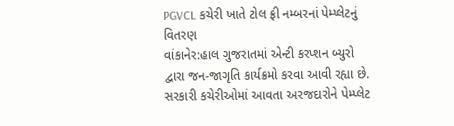PGVCL કચેરી ખાતે ટોલ ફ્રી નમ્બરનાં પેમ્પ્લેટનું વિતરણ
વાંકાનેર:હાલ ગુજરાતમાં એન્ટી કરપ્શન બ્યુરો દ્વારા જન-જાગૃતિ કાર્યક્રમો કરવા આવી રહ્યા છે. સરકારી કચેરીઓમાં આવતા અરજદારોને પેમ્પ્લેટ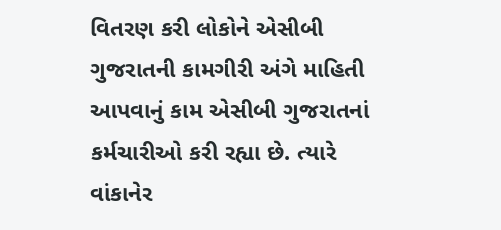વિતરણ કરી લોકોને એસીબી ગુજરાતની કામગીરી અંગે માહિતી આપવાનું કામ એસીબી ગુજરાતનાં કર્મચારીઓ કરી રહ્યા છે. ત્યારે વાંકાનેર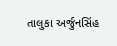તાલુકા અર્જુનસિંહ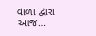વાળા દ્વારા આજ…